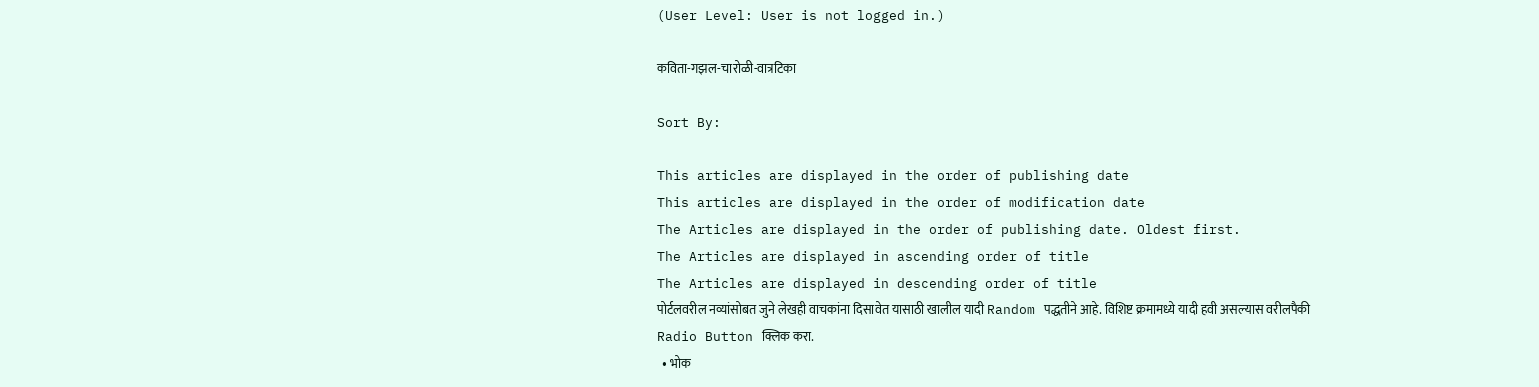(User Level: User is not logged in.)

कविता-गझल-चारोळी-वात्रटिका

Sort By:

This articles are displayed in the order of publishing date
This articles are displayed in the order of modification date
The Articles are displayed in the order of publishing date. Oldest first.
The Articles are displayed in ascending order of title
The Articles are displayed in descending order of title
पोर्टलवरील नव्यांसोबत जुने लेखही वाचकांना दिसावेत यासाठी खालील यादी Random पद्धतीने आहे. विशिष्ट क्रमामध्ये यादी हवी असल्यास वरीलपैकी Radio Button क्लिक करा.
  • भोक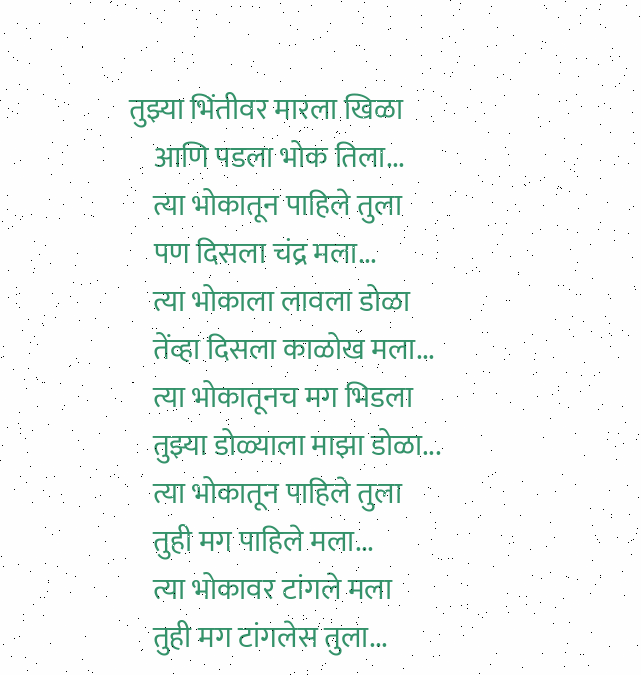तुझ्या भिंतीवर मारला खिळा
    आणि पडला भोक तिला...
    त्या भोकातून पाहिले तुला
    पण दिसला चंद्र मला...
    त्या भोकाला लावला डोळा
    तेंव्हा दिसला काळोख मला...
    त्या भोकातूनच मग भिडला
    तुझ्या डोळ्याला माझा डोळा...
    त्या भोकातून पाहिले तुला
    तुही मग पाहिले मला...
    त्या भोकावर टांगले मला
    तुही मग टांगलेस तुला...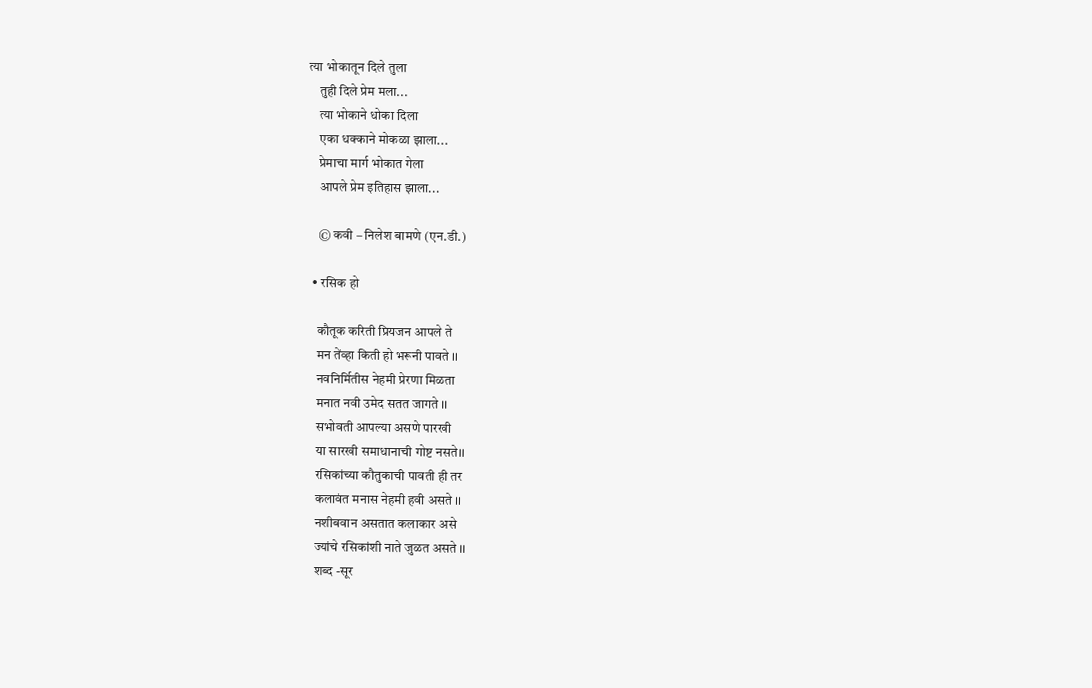त्या भोकातून दिले तुला
    तुही दिले प्रेम मला...
    त्या भोकाने धोका दिला
    एका धक्काने मोकळा झाला...
    प्रेमाचा मार्ग भोकात गेला
    आपले प्रेम इतिहास झाला...

    © कवी – निलेश बामणे (एन.डी.)

  • रसिक हो

    कौतूक करिती प्रियजन आपले ते
    मन तेंव्हा किती हो भरूनी पावते ।।
    नवनिर्मितीस नेहमी प्रेरणा मिळता
    मनात नवी उमेद सतत जागते ।।
    सभोवती आपल्या असणे पारखी
    या सारखी समाधानाची गोष्ट नसते।।
    रसिकांच्या कौतुकाची पावती ही तर
    कलावंत मनास नेहमी हवी असते ।।
    नशीबवान असतात कलाकार असे
    ज्यांचे रसिकांशी नाते जुळत असते ।।
    शब्द -सूर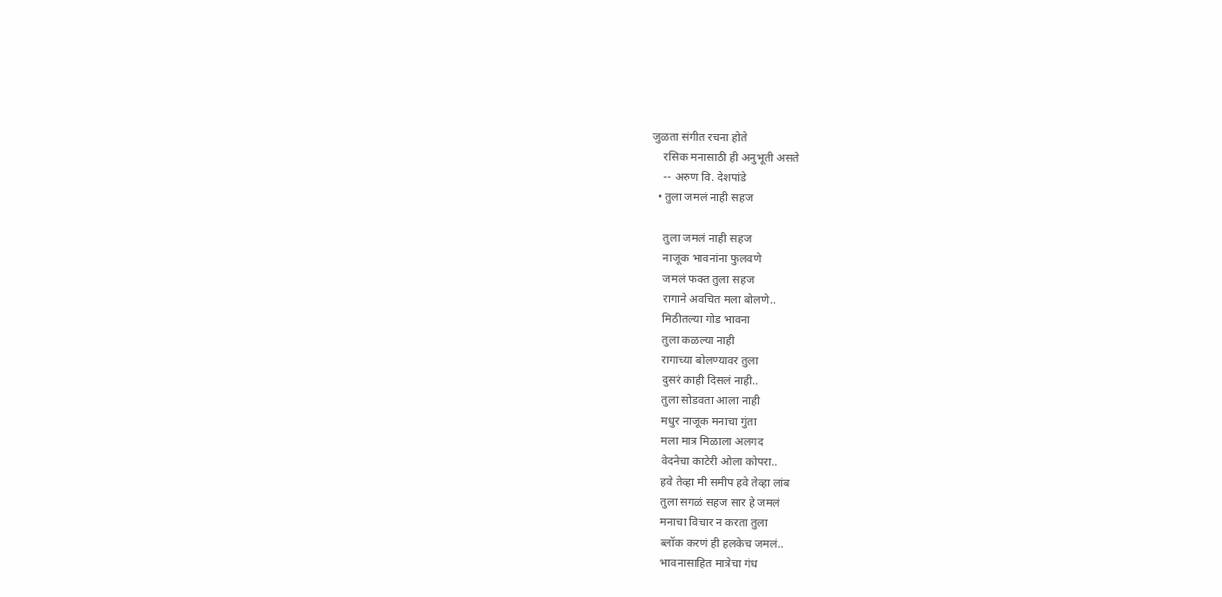जुळता संगीत रचना होते
    रसिक मनासाठी ही अनुभूती असते
    -- अरुण वि. देशपांडे
  • तुला जमलं नाही सहज

    तुला जमलं नाही सहज
    नाजूक भावनांना फुलवणे
    जमलं फक्त तुला सहज
    रागाने अवचित मला बोलणे..
    मिठीतल्या गोड भावना
    तुला कळल्या नाही
    रागाच्या बोलण्यावर तुला
    दुसरं काही दिसलं नाही..
    तुला सोडवता आला नाही
    मधुर नाजूक मनाचा गुंता
    मला मात्र मिळाला अलगद
    वेदनेचा काटेरी ओला कोपरा..
    हवे तेव्हा मी समीप हवे तेव्हा लांब
    तुला सगळं सहज सार हे जमलं
    मनाचा विचार न करता तुला
    ब्लॉक करणं ही हलकेच जमलं..
    भावनासाहित मात्रेचा गंध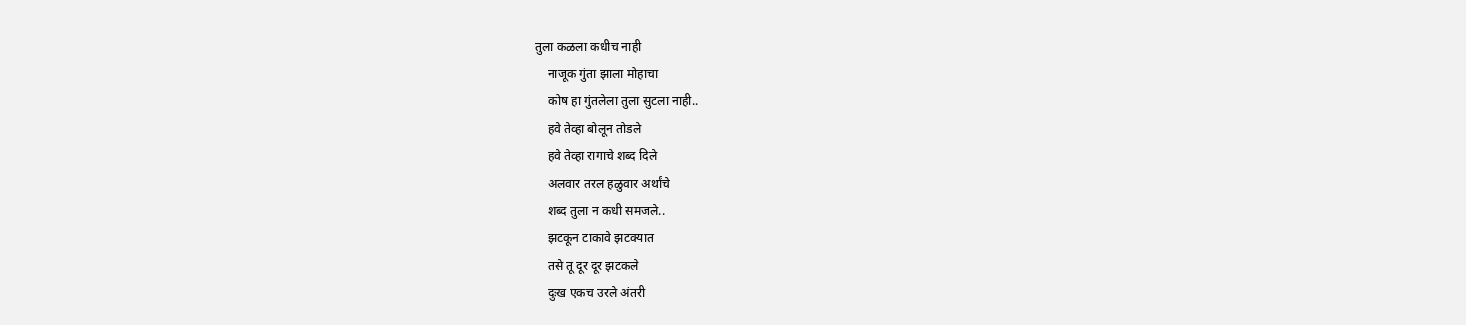तुला कळला कधीच नाही
    नाजूक गुंता झाला मोहाचा
    कोष हा गुंतलेला तुला सुटला नाही..
    हवे तेव्हा बोलून तोडले
    हवे तेव्हा रागाचे शब्द दिले
    अलवार तरल हळुवार अर्थांचे
    शब्द तुला न कधी समजले..
    झटकून टाकावे झटक्यात
    तसे तू दूर दूर झटकले
    दुःख एकच उरले अंतरी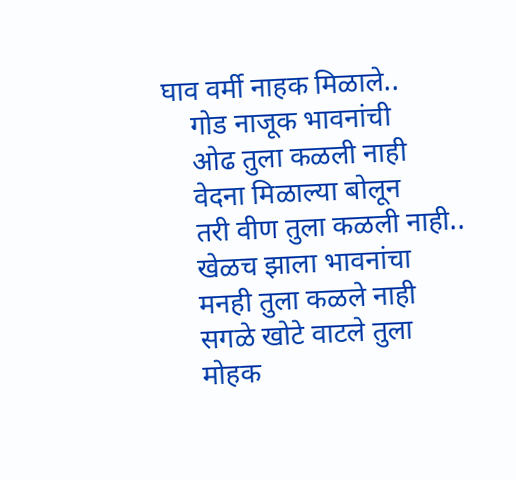घाव वर्मी नाहक मिळाले..
    गोड नाजूक भावनांची
    ओढ तुला कळली नाही
    वेदना मिळाल्या बोलून
    तरी वीण तुला कळली नाही..
    खेळच झाला भावनांचा
    मनही तुला कळले नाही
    सगळे खोटे वाटले तुला
    मोहक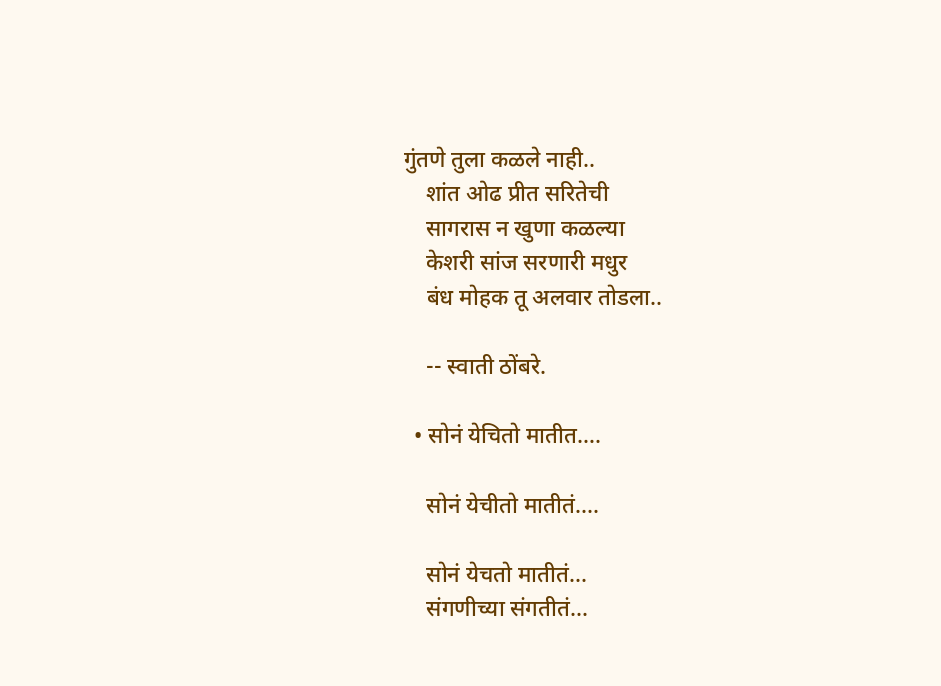गुंतणे तुला कळले नाही..
    शांत ओढ प्रीत सरितेची
    सागरास न खुणा कळल्या
    केशरी सांज सरणारी मधुर
    बंध मोहक तू अलवार तोडला..

    -- स्वाती ठोंबरे.

  • सोनं येचितो मातीत….

    सोनं येचीतो मातीतं....

    सोनं येचतो मातीतं...
    संगणीच्या संगतीतं...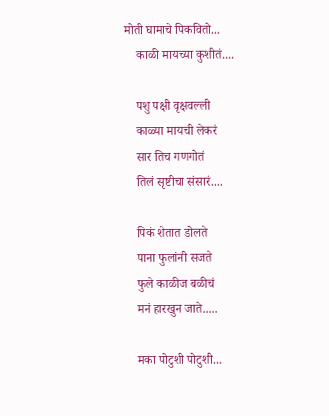मोती घामाचे पिकवितो...
    काळी मायच्या कुशीतं....

    पशु पक्षी वृक्षवल्ली
    काळ्या मायची लेकरं
    सार तिच गणगोतं
    तिलं सृष्टीचा संसारं....

    पिकं शेतात डोलते
    पाना फुलांनी सजते
    फुले काळीज बळीचं
    मनं हारखुन जाते.....

    मका पोटुशी पोटुशी...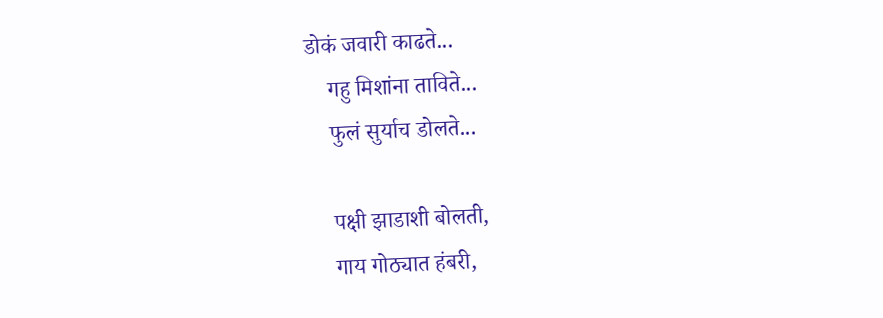डोकं जवारी काढते...
    गहु मिशांना ताविते...
    फुलं सुर्याच डोलते...

    पक्षी झाडाशी बोलती,
    गाय गोठ्यात हंबरी,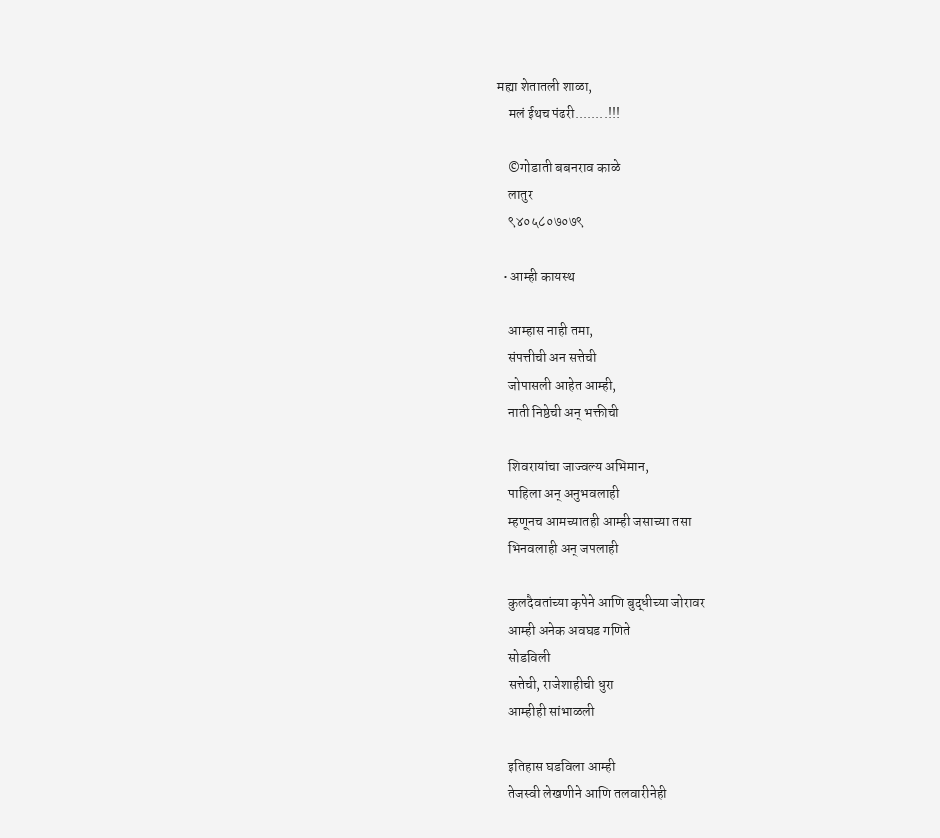मह्या शेतातली शाळा,
    मलं ईथच पंढरी........!!!

    ©गोडाती बबनराव काळे
    लातुर
    ९४०५८०७०७९

  • आम्ही कायस्थ

    आम्हास नाही तमा,
    संपत्तीची अन सत्तेची
    जोपासली आहेत आम्ही,
    नाती निष्ठेची अन् भक्तीची

    शिवरायांचा जाज्वल्य अभिमान,
    पाहिला अन् अनुभवलाही
    म्हणूनच आमच्यातही आम्ही जसाच्या तसा
    भिनवलाही अन् जपलाही

    कुलदैवतांच्या कृपेने आणि बुद्धीच्या जोरावर
    आम्ही अनेक अवघड गणिते
    सोडविली
    सत्तेची, राजेशाहीची धुरा
    आम्हीही सांभाळली

    इतिहास घडविला आम्ही
    तेजस्वी लेखणीने आणि तलवारीनेही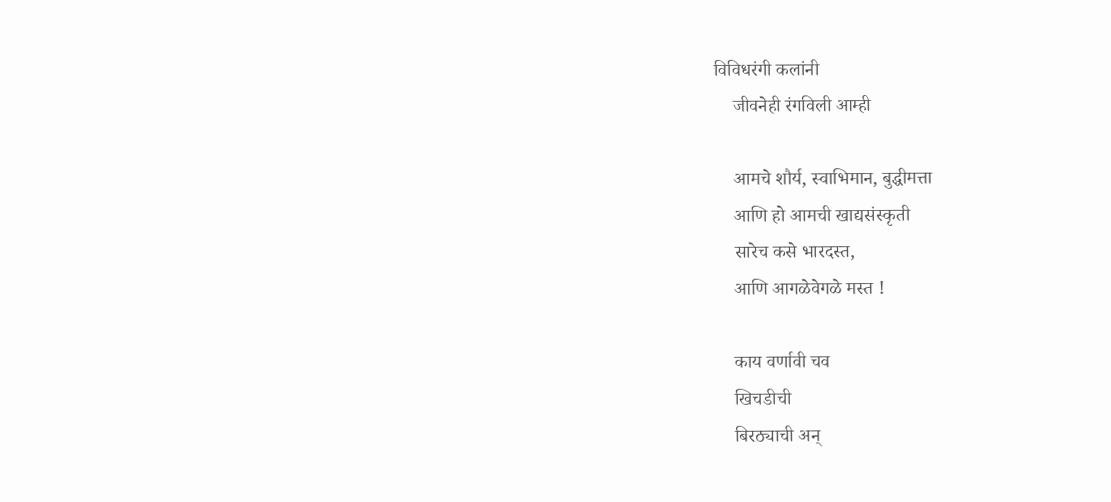विविधरंगी कलांनी
    जीवनेही रंगविली आम्ही

    आमचे शौर्य, स्वाभिमान, बुद्धीमत्ता
    आणि हो आमची खाद्यसंस्कृती
    सारेच कसे भारदस्त,
    आणि आगळेवेगळे मस्त !

    काय वर्णावी चव
    खिचडीची
    बिरठ्याची अन्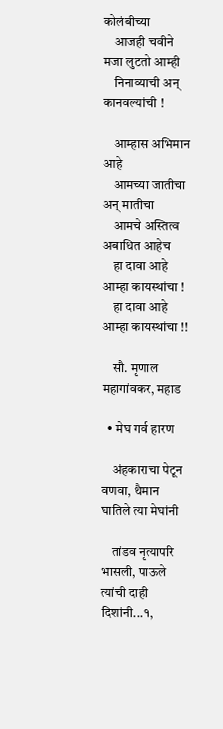कोलंबीच्या
    आजही चवीने मजा लुटतो आम्ही
    निनाव्याची अन् कानवल्यांची !

    आम्हास अभिमान आहे
    आमच्या जातीचा अन् मातीचा
    आमचे अस्तित्व अबाधित आहेच
    हा दावा आहे आम्हा कायस्थांचा !
    हा दावा आहे आम्हा कायस्थांचा !!

    सौ. मृणाल महागांवकर, महाड

  • मेघ गर्व हारण

    अंहकाराचा पेटून वणवा, थैमान घातिले त्या मेघांनी

    तांडव नृत्यापरि भासली, पाऊले त्यांची दाही दिशांनी...१,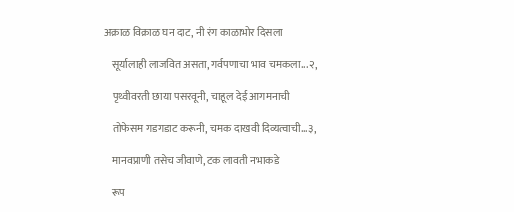अक्राळ विक्राळ घन दाट, नी रंग काळाभोर दिसला

    सूर्यालाही लाजवित असता, गर्वपणाचा भाव चमकला...२,

    पृथ्वीवरती छाया पसरवूनी, चाहूल देई आगमनाची

    तोफेसम गडगडाट करूनी, चमक दाखवी दिव्यत्वाची...३,

    मानवप्राणी तसेच जीवाणे, टक लावती नभाकडे

    रूप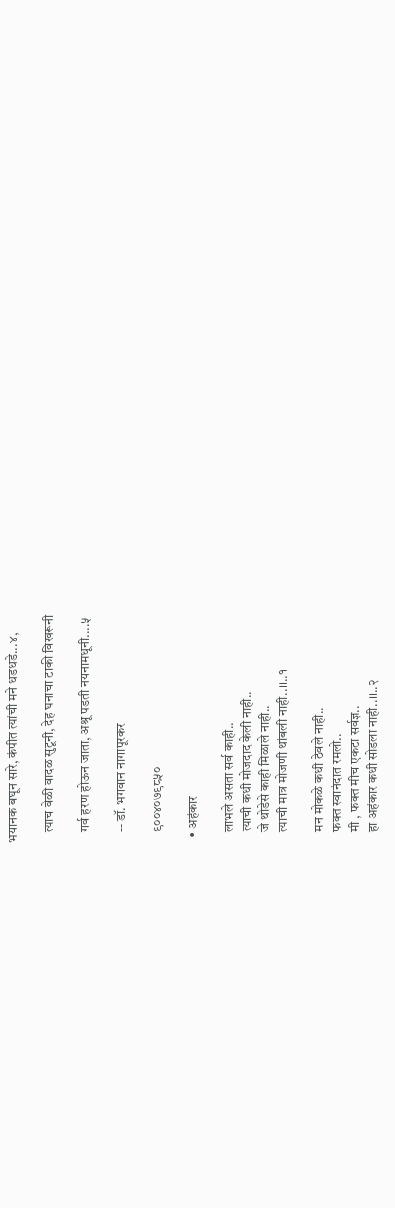भयानक बघून सारे, कंपीत त्यांची मने धडधडे...४,

    त्याच वेळी वादळ सुटूनी, देह घनाचा टाकी विखरूनी

    गर्व हरण होऊन जाता, अश्रू पडती नयनामधूनी....५

    -- डॉ. भगवान नागापूरकर

    ९००४०७९८५०

  • अहंकार

    लाभले असता सर्व काही..
    त्याची कधी मोजदाद केली नाही..
    जे थोडेसे काही मिळाले नाही..
    त्याची मात्र मोजणी थांबली नाही..।।..१

    मन मोकळे कधी ठेवले नाही..
    फक्त स्वानंदात रमलो..
    मी , फक्त मीच एकटा सर्वज्ञ..
    हा अहंकार कधी सोडला नाही..।।..२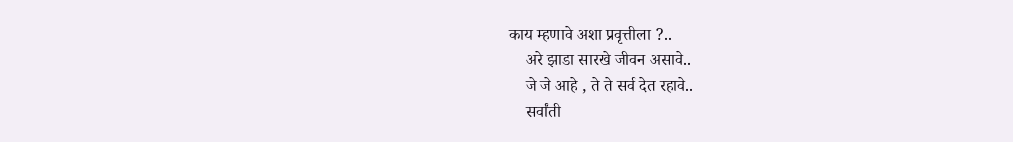काय म्हणावे अशा प्रवृत्तीला ?..
    अरे झाडा सारखे जीवन असावे..
    जे जे आहे , ते ते सर्व देत रहावे..
    सर्वांती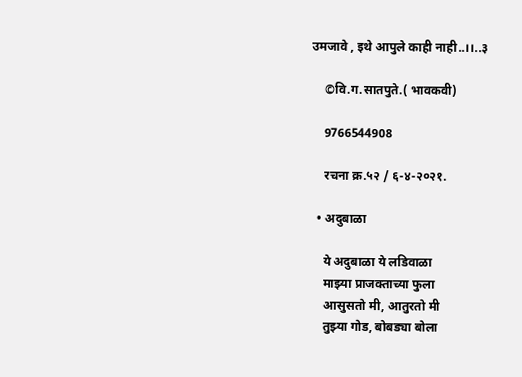उमजावे , इथे आपुले काही नाही..।।..३

    ©वि.ग.सातपुते.( भावकवी)

    9766544908

    रचना क्र.५२ / ६-४-२०२१.

  • अदुबाळा

    ये अदुबाळा ये लडिवाळा
    माझ्या प्राजक्ताच्या फुला
    आसुसतो मी, आतुरतो मी
    तुझ्या गोड, बोबड्या बोला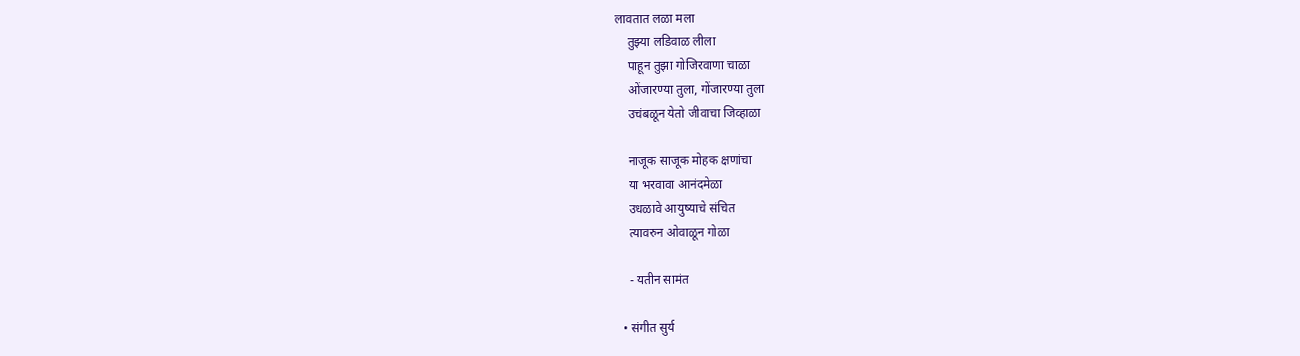लावतात लळा मला
    तुझ्या लडिवाळ लीला
    पाहून तुझा गोजिरवाणा चाळा
    ओंजारण्या तुला, गोंजारण्या तुला
    उचंबळून येतो जीवाचा जिव्हाळा

    नाजूक साजूक मोहक क्षणांचा
    या भरवावा आनंदमेळा
    उधळावे आयुष्याचे संचित
    त्यावरुन ओवाळून गोळा

    - यतीन सामंत

  • संगीत सुर्य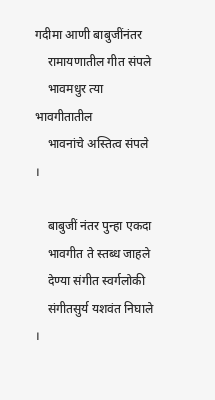गदीमा आणी बाबुजींनंतर
    रामायणातील गीत संपले
    भावमधुर त्या भावगीतातील
    भावनांचे अस्तित्व संपले ।

    बाबुजीं नंतर पुन्हा एकदा
    भावगीत ते स्तब्ध जाहले
    देण्या संगीत स्वर्गलोकी
    संगीतसुर्य यशवंत निघाले ।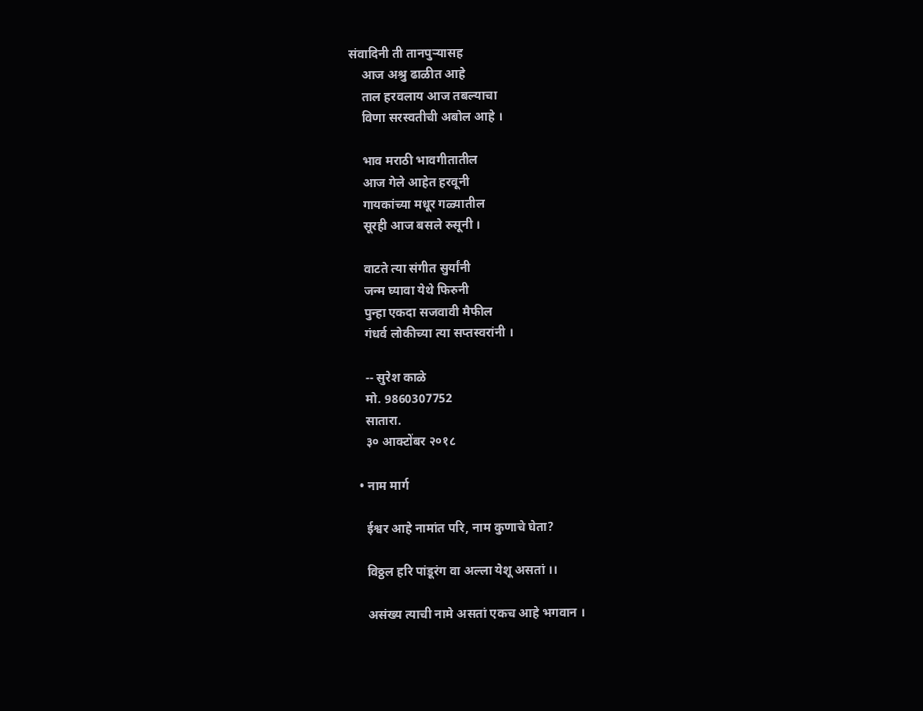संवादिनी ती तानपुऱ्यासह
    आज अश्रु ढाळीत आहे
    ताल हरवलाय आज तबल्याचा
    विणा सरस्वतीची अबोल आहे ।

    भाव मराठी भावगीतातील
    आज गेले आहेत हरवूनी
    गायकांच्या मधूर गळ्यातील
    सूरही आज बसले रुसूनी ।

    वाटते त्या संगीत सुर्यांनी
    जन्म घ्यावा येथे फिरुनी
    पुन्हा एकदा सजवावी मैफील
    गंधर्व लोकीच्या त्या सप्तस्वरांनी ।

    -- सुरेश काळे
    मो. 9860307752
    सातारा.
    ३० आक्टोंबर २०१८

  • नाम मार्ग

    ईश्वर आहे नामांत परि, नाम कुणाचे घेता?

    विठ्ठल हरि पांडूरंग वा अल्ला येशू असतां ।।

    असंख्य त्याची नामे असतां एकच आहे भगवान ।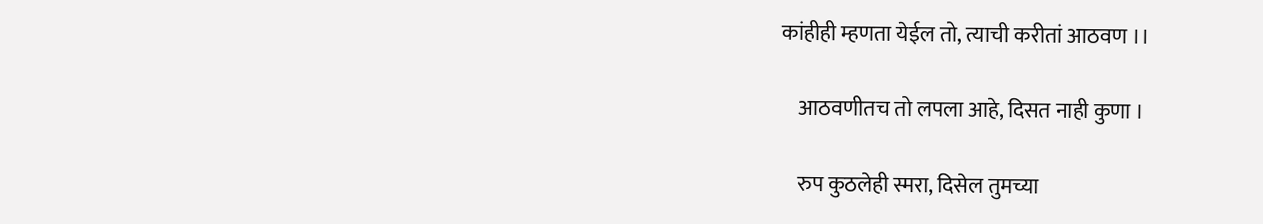कांहीही म्हणता येईल तो, त्याची करीतां आठवण ।।

    आठवणीतच तो लपला आहे, दिसत नाही कुणा ।

    रुप कुठलेही स्मरा, दिसेल तुमच्या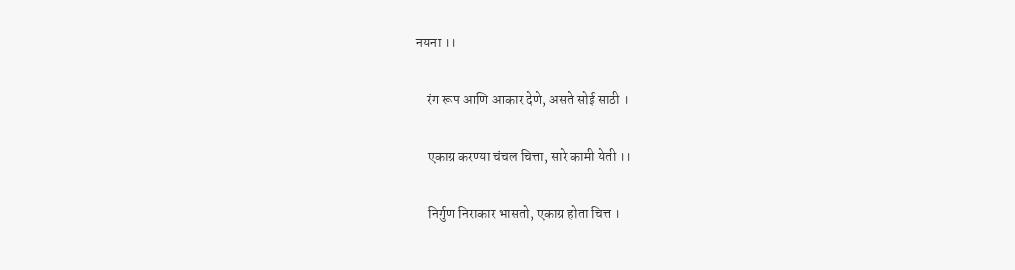नयना ।।

    रंग रूप आणि आकार देणे, असते सोई साठी ।

    एकाग्र करण्या चंचल चित्ता, सारे कामी येती ।।

    निर्गुण निराकार भासतो, एकाग्र होता चित्त ।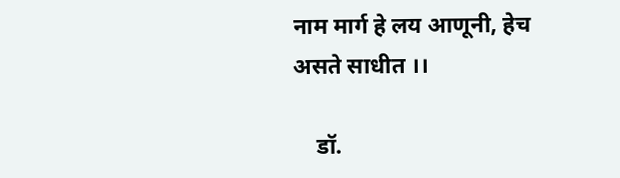नाम मार्ग हे लय आणूनी, हेच असते साधीत ।।

    डॉ.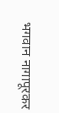भगवान नागापूरकर